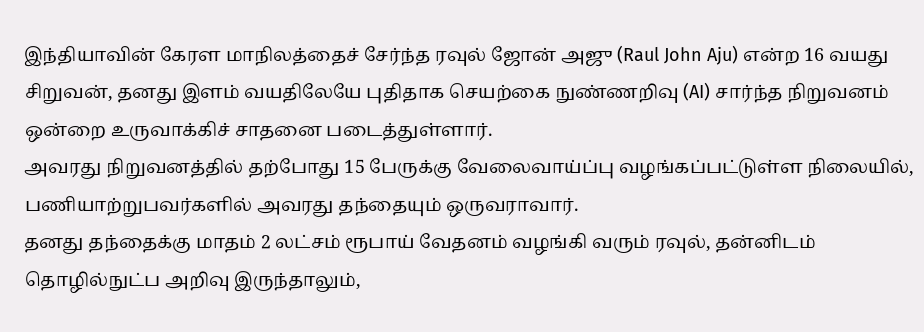இந்தியாவின் கேரள மாநிலத்தைச் சேர்ந்த ரவுல் ஜோன் அஜு (Raul John Aju) என்ற 16 வயது சிறுவன், தனது இளம் வயதிலேயே புதிதாக செயற்கை நுண்ணறிவு (AI) சார்ந்த நிறுவனம் ஒன்றை உருவாக்கிச் சாதனை படைத்துள்ளார்.
அவரது நிறுவனத்தில் தற்போது 15 பேருக்கு வேலைவாய்ப்பு வழங்கப்பட்டுள்ள நிலையில், பணியாற்றுபவர்களில் அவரது தந்தையும் ஒருவராவார்.
தனது தந்தைக்கு மாதம் 2 லட்சம் ரூபாய் வேதனம் வழங்கி வரும் ரவுல், தன்னிடம் தொழில்நுட்ப அறிவு இருந்தாலும்,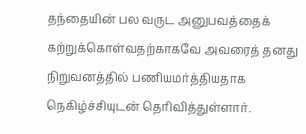தந்தையின் பல வருட அனுபவத்தைக் கற்றுக்கொள்வதற்காகவே அவரைத் தனது நிறுவனத்தில் பணியமர்த்தியதாக நெகிழ்ச்சியுடன் தெரிவித்துள்ளார்.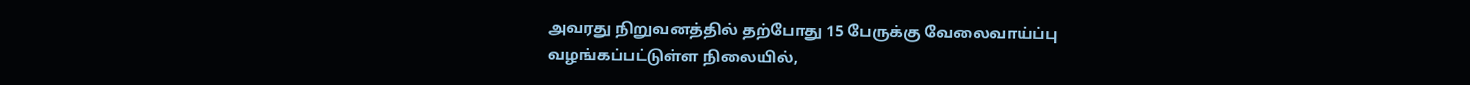அவரது நிறுவனத்தில் தற்போது 15 பேருக்கு வேலைவாய்ப்பு வழங்கப்பட்டுள்ள நிலையில்,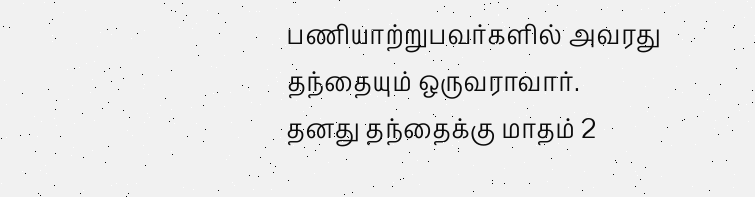பணியாற்றுபவர்களில் அவரது தந்தையும் ஒருவராவார்.
தனது தந்தைக்கு மாதம் 2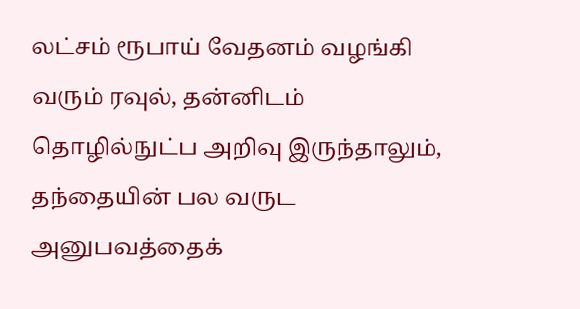லட்சம் ரூபாய் வேதனம் வழங்கி வரும் ரவுல், தன்னிடம் தொழில்நுட்ப அறிவு இருந்தாலும், தந்தையின் பல வருட அனுபவத்தைக்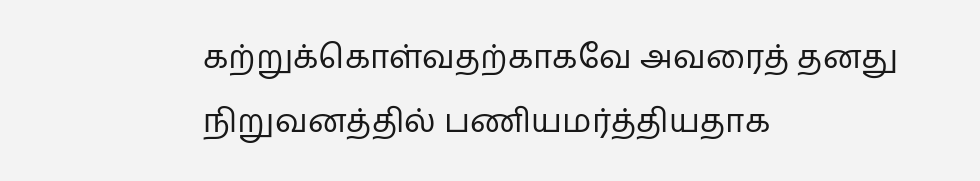கற்றுக்கொள்வதற்காகவே அவரைத் தனது நிறுவனத்தில் பணியமர்த்தியதாக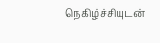நெகிழ்ச்சியுடன்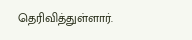தெரிவித்துள்ளார்.